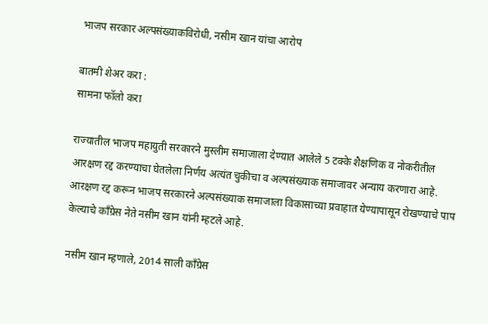भाजप सरकार अल्पसंख्याकविरोधी, नसीम खान यांचा आरोप

बातमी शेअर करा :
सामना फॉलो करा

राज्यातील भाजप महायुती सरकारने मुस्लीम समाजाला देण्यात आलेले 5 टक्के शैक्षणिक व नोकरीतील आरक्षण रद्द करण्याचा घेतलेला निर्णय अत्यंत चुकीचा व अल्पसंख्याक समाजावर अन्याय करणारा आहे. आरक्षण रद्द करून भाजप सरकारने अल्पसंख्याक समाजाला विकासाच्या प्रवाहात येण्यापासून रोखण्याचे पाप केल्याचे काँग्रेस नेते नसीम खान यांनी म्हटले आहे.

नसीम खान म्हणाले, 2014 साली काँग्रेस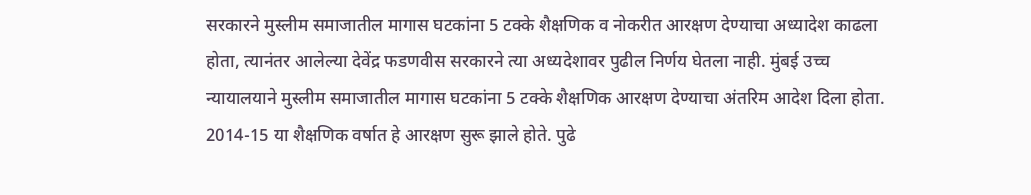सरकारने मुस्लीम समाजातील मागास घटकांना 5 टक्के शैक्षणिक व नोकरीत आरक्षण देण्याचा अध्यादेश काढला होता, त्यानंतर आलेल्या देवेंद्र फडणवीस सरकारने त्या अध्यदेशावर पुढील निर्णय घेतला नाही. मुंबई उच्च न्यायालयाने मुस्लीम समाजातील मागास घटकांना 5 टक्के शैक्षणिक आरक्षण देण्याचा अंतरिम आदेश दिला होता. 2014-15 या शैक्षणिक वर्षात हे आरक्षण सुरू झाले होते. पुढे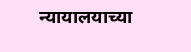न्यायालयाच्या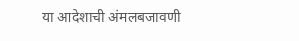या आदेशाची अंमलबजावणी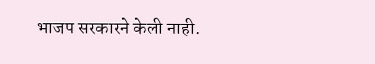भाजप सरकारने केली नाही.